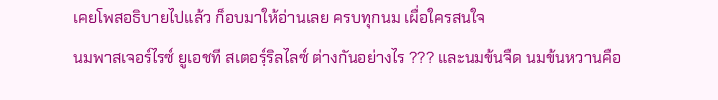เคยโพสอธิบายไปแล้ว ก็อบมาให้อ่านเลย ครบทุกนม เผื่อใครสนใจ
นมพาสเจอร์ไรซ์ ยูเอชที สเตอรฺ์ริลไลซ์ ต่างกันอย่างไร ??? และนมข้นจืด นมข้นหวานคือ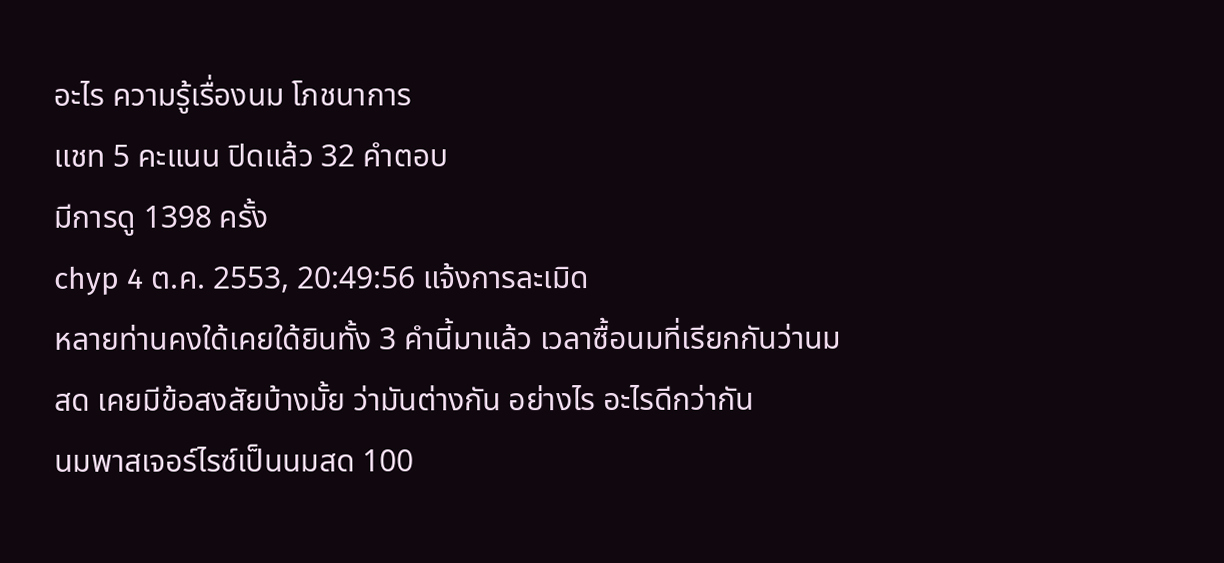อะไร ความรู้เรื่องนม โภชนาการ
แชท 5 คะแนน ปิดแล้ว 32 คำตอบ
มีการดู 1398 ครั้ง
chyp 4 ต.ค. 2553, 20:49:56 แจ้งการละเมิด
หลายท่านคงใด้เคยใด้ยินทั้ง 3 คำนี้มาแล้ว เวลาซื้อนมที่เรียกกันว่านมสด เคยมีข้อสงสัยบ้างมั้ย ว่ามันต่างกัน อย่างไร อะไรดีกว่ากัน
นมพาสเจอร์ไรซ์เป็นนมสด 100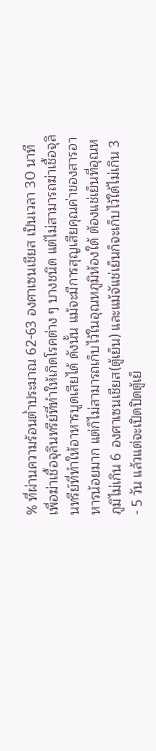% ที่ผ่านความร้อนต่ำประมาณ 62-63 องศาเซนเชียส เป็นเวลา 30 นาที เพื่อฆ่าเชื้อจุลินทรีย์ที่ทำให้เกิดโรคต่าง ๆ บางชนิด แต่ไม่สามารถฆ่าเชื้อจุลินทรีย์ที่ทำให้อาหารบูดเสียได้ ดังนั้น แม้จะมีการสุญเสียคุณค่าของสารอาหารน้อยมาก แต่ก็ไม่สามารถเก็บไว้ในอุณหภูมิห้องใด้ ต้องแช่เย็นที่อุณหภูมิไม่เกิน 6 องศาเซนเชียส(ตู้เย็น) และแม้จัแช่เย็นก็จะเก็บไว้ใด้ไม่เกิน 3 - 5 วัน แล้วแต่จะเปิดปิดตู้เย็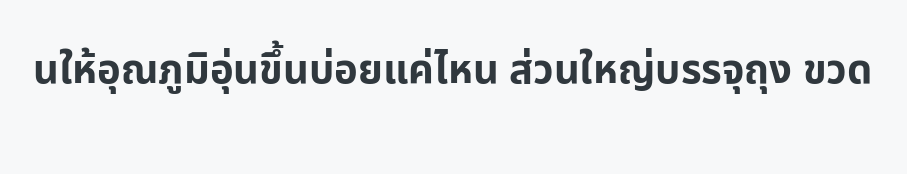นให้อุณภูมิอุ่นขึ้นบ่อยแค่ไหน ส่วนใหญ่บรรจุถุง ขวด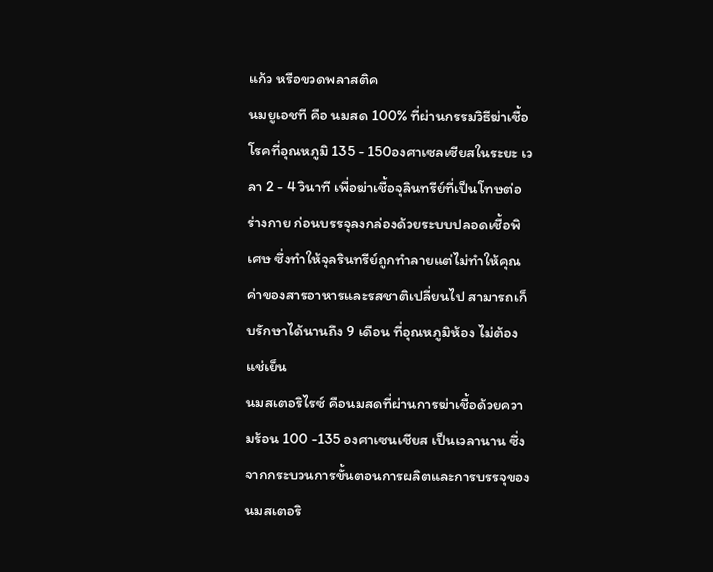แก้ว หรือขวดพลาสติค
นมยูเอชที คือ นมสด 100% ที่ผ่านกรรมวิธีฆ่าเชื้อโรคที่อุณหภูมิ 135 - 150องศาเซลเซียสในระยะ เวลา 2 - 4 วินาที เพื่อฆ่าเชื้อจุลินทรีย์ที่เป็นโทษต่อร่างกาย ก่อนบรรจุลงกล่องด้วยระบบปลอดเชื้อพิเศษ ซึ่งทำให้จุลรินทรีย์ถูกทำลายแต่ไม่ทำให้คุณค่าของสารอาหารและรสชาติเปลี่ยนไป สามารถเก็บรักษาได้นานถึง 9 เดือน ที่อุณหภูมิห้อง ไม่ต้องแช่เย็น
นมสเตอริไรซ์ คือนมสดที่ผ่านการฆ่าเชื้อด้วยความร้อน 100 -135 องศาเซนเชียส เป็นเวลานาน ซึ่งจากกระบวนการขั้นตอนการผลิตและการบรรจุของนมสเตอริ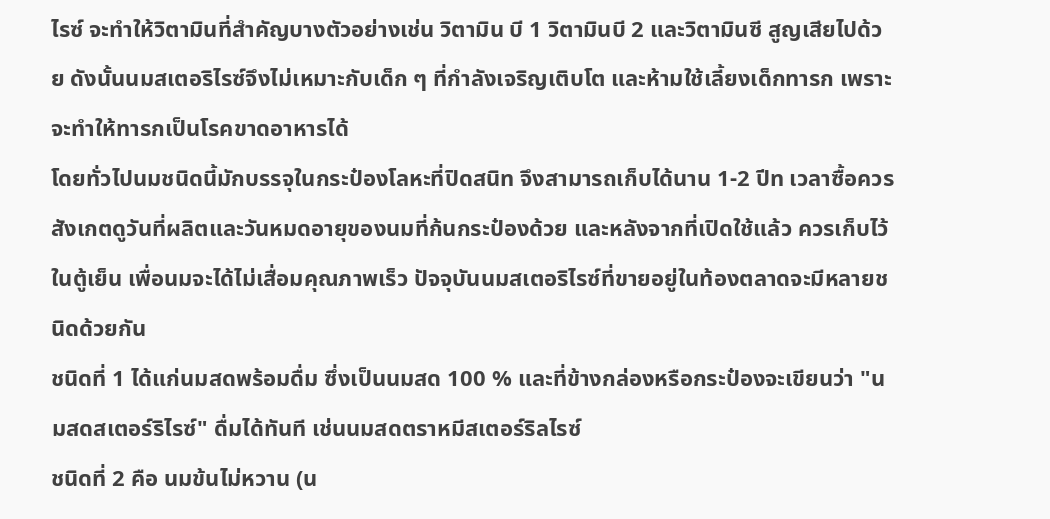ไรซ์ จะทำให้วิตามินที่สำคัญบางตัวอย่างเช่น วิตามิน บี 1 วิตามินบี 2 และวิตามินซี สูญเสียไปด้วย ดังนั้นนมสเตอริไรซ์จึงไม่เหมาะกับเด็ก ๆ ที่กำลังเจริญเติบโต และห้ามใช้เลี้ยงเด็กทารก เพราะจะทำให้ทารกเป็นโรคขาดอาหารได้
โดยทั่วไปนมชนิดนี้มักบรรจุในกระป๋องโลหะที่ปิดสนิท จึงสามารถเก็บได้นาน 1-2 ปีท เวลาซื้อควรสังเกตดูวันที่ผลิตและวันหมดอายุของนมที่ก้นกระป๋องด้วย และหลังจากที่เปิดใช้แล้ว ควรเก็บไว้ในตู้เย็น เพื่อนมจะได้ไม่เสื่อมคุณภาพเร็ว ปัจจุบันนมสเตอริไรซ์ที่ขายอยู่ในท้องตลาดจะมีหลายชนิดด้วยกัน
ชนิดที่ 1 ได้แก่นมสดพร้อมดื่ม ซึ่งเป็นนมสด 100 % และที่ข้างกล่องหรือกระป๋องจะเขียนว่า "นมสดสเตอร์ริไรซ์" ดื่มได้ทันที เช่นนมสดตราหมีสเตอร์ริลไรซ์
ชนิดที่ 2 คือ นมข้นไม่หวาน (น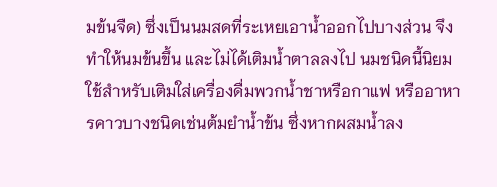มข้นจืด) ซึ่งเป็นนมสดที่ระเหยเอาน้ำออกไปบางส่วน จึงทำให้นมข้นขึ้น และไม่ได้เติมน้ำตาลลงไป นมชนิดนี้นิยมใช้สำหรับเติมใส่เครื่องดื่มพวกน้ำชาหรือกาแฟ หรืออาหารคาวบางชนิดเช่นต้มยำน้ำข้น ซึ่งหากผสมน้ำลง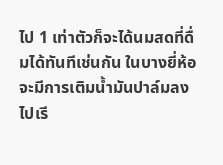ไป 1 เท่าตัวก็จะได้นมสดที่ดื่มได้ทันทีเช่นกัน ในบางยี่ห้อจะมีการเติมน้ำมันปาล์มลงไปเรี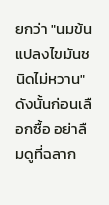ยกว่า "นมข้นแปลงไขมันชนิดไม่หวาน" ดังนั้นก่อนเลือกซื้อ อย่าลืมดูที่ฉลาก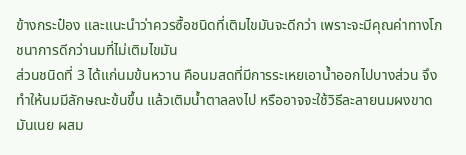ข้างกระป๋อง และแนะนำว่าควรซื้อชนิดที่เติมไขมันจะดีกว่า เพราะจะมีคุณค่าทางโภชนาการดีกว่านมที่ไม่เติมไขมัน
ส่วนชนิดที่ 3 ได้แก่นมข้นหวาน คือนมสดที่มีการระเหยเอาน้ำออกไปบางส่วน จึงทำให้นมมีลักษณะข้นขึ้น แล้วเติมน้ำตาลลงไป หรืออาจจะใช้วิธีละลายนมผงขาดมันเนย ผสม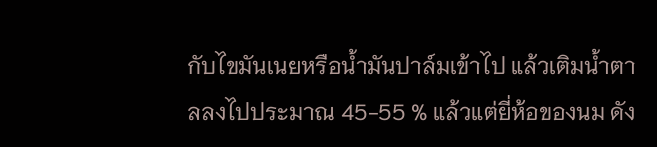กับไขมันเนยหรือน้ำมันปาล์มเข้าไป แล้วเติมน้ำตาลลงไปประมาณ 45-55 % แล้วแต่ยี่ห้อของนม ดัง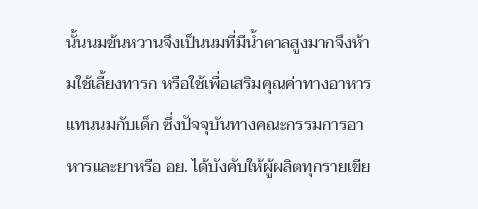นั้นนมข้นหวานจึงเป็นนมที่มีน้ำตาลสูงมากจึงห้ามใช้เลี้ยงทารก หรือใช้เพื่อเสริมคุณค่าทางอาหารแทนนมกับเด็ก ซึ่งปัจจุบันทางคณะกรรมการอาหารและยาหรือ อย. ได้บังคับให้ผู้ผลิตทุกรายเขีย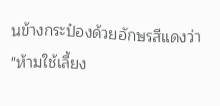นข้างกระป๋องด้วยอักษรสีแดงว่า "ห้ามใช้เลี้ยง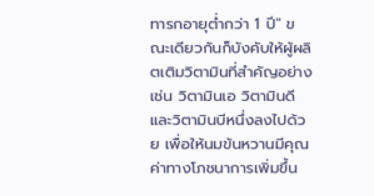ทารกอายุต่ำกว่า 1 ปี" ขณะเดียวกันก็บังคับให้ผู้ผลิตเติมวิตามินที่สำคัญอย่างเช่น วิตามินเอ วิตามินดี และวิตามินบีหนึ่งลงไปด้วย เพื่อให้นมข้นหวานมีคุณค่าทางโภชนาการเพิ่มขึ้น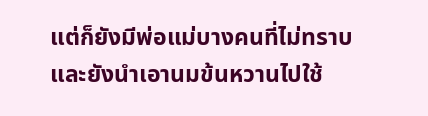แต่ก็ยังมีพ่อแม่บางคนที่ไม่ทราบ และยังนำเอานมข้นหวานไปใช้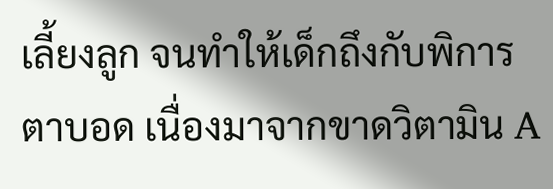เลี้ยงลูก จนทำให้เด็กถึงกับพิการตาบอด เนื่องมาจากขาดวิตามิน A